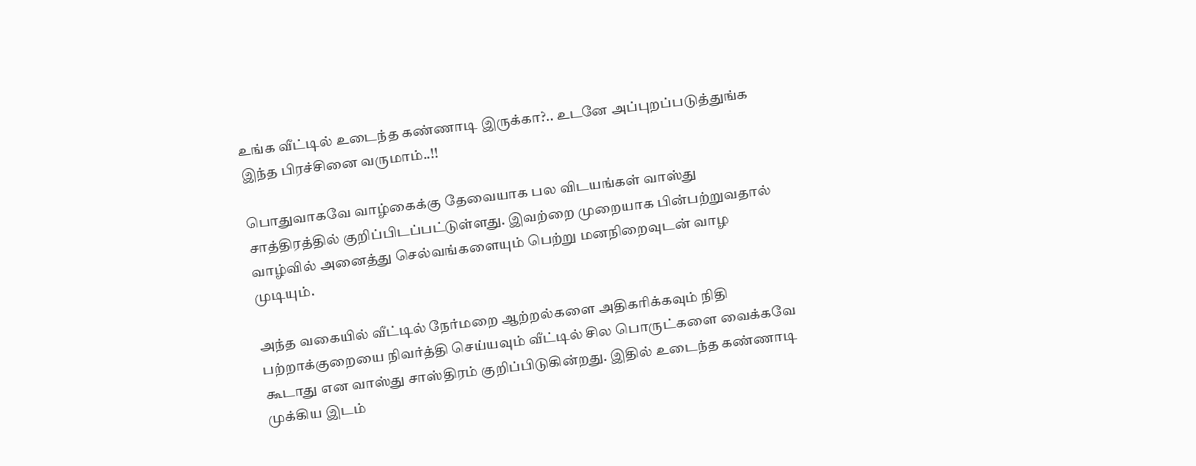உங்க வீட்டில் உடைந்த கண்ணாடி இருக்கா?.. உடனே அப்புறப்படுத்துங்க இந்த பிரச்சினை வருமாம்..!!

பொதுவாகவே வாழ்கைக்கு தேவையாக பல விடயங்கள் வாஸ்து சாத்திரத்தில் குறிப்பிடப்பட்டுள்ளது. இவற்றை முறையாக பின்பற்றுவதால் வாழ்வில் அனைத்து செல்வங்களையும் பெற்று மனநிறைவுடன் வாழ முடியும்.

அந்த வகையில் வீட்டில் நேர்மறை ஆற்றல்களை அதிகரிக்கவும் நிதி பற்றாக்குறையை நிவர்த்தி செய்யவும் வீட்டில் சில பொருட்களை வைக்கவே கூடாது என வாஸ்து சாஸ்திரம் குறிப்பிடுகின்றது. இதில் உடைந்த கண்ணாடி முக்கிய இடம்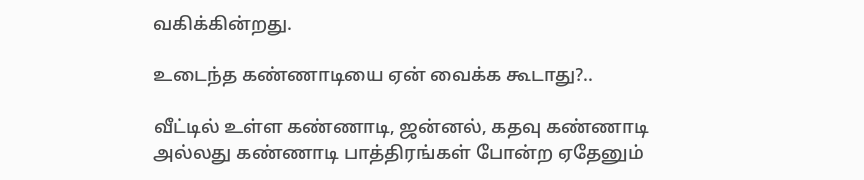வகிக்கின்றது.

உடைந்த கண்ணாடியை ஏன் வைக்க கூடாது?..

வீட்டில் உள்ள கண்ணாடி, ஜன்னல், கதவு கண்ணாடி அல்லது கண்ணாடி பாத்திரங்கள் போன்ற ஏதேனும்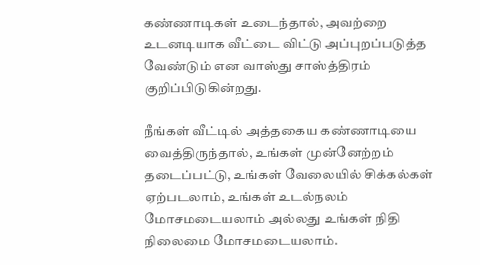கண்ணாடிகள் உடைந்தால், அவற்றை உடனடியாக வீட்டை விட்டு அப்புறப்படுத்த வேண்டும் என வாஸ்து சாஸ்த்திரம் குறிப்பிடுகின்றது.

நீங்கள் வீட்டில் அத்தகைய கண்ணாடியை வைத்திருந்தால், உங்கள் முன்னேற்றம் தடைப்பட்டு, உங்கள் வேலையில் சிக்கல்கள் ஏற்படலாம், உங்கள் உடல்நலம் மோசமடையலாம் அல்லது உங்கள் நிதி நிலைமை மோசமடையலாம்.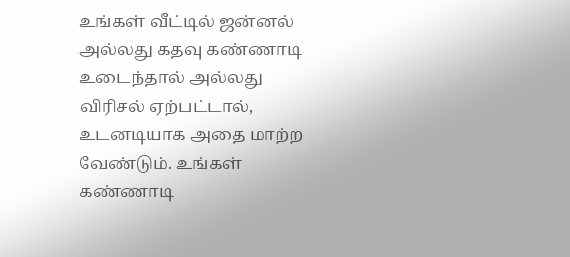உங்கள் வீட்டில் ஜன்னல் அல்லது கதவு கண்ணாடி உடைந்தால் அல்லது விரிசல் ஏற்பட்டால், உடனடியாக அதை மாற்ற வேண்டும். உங்கள் கண்ணாடி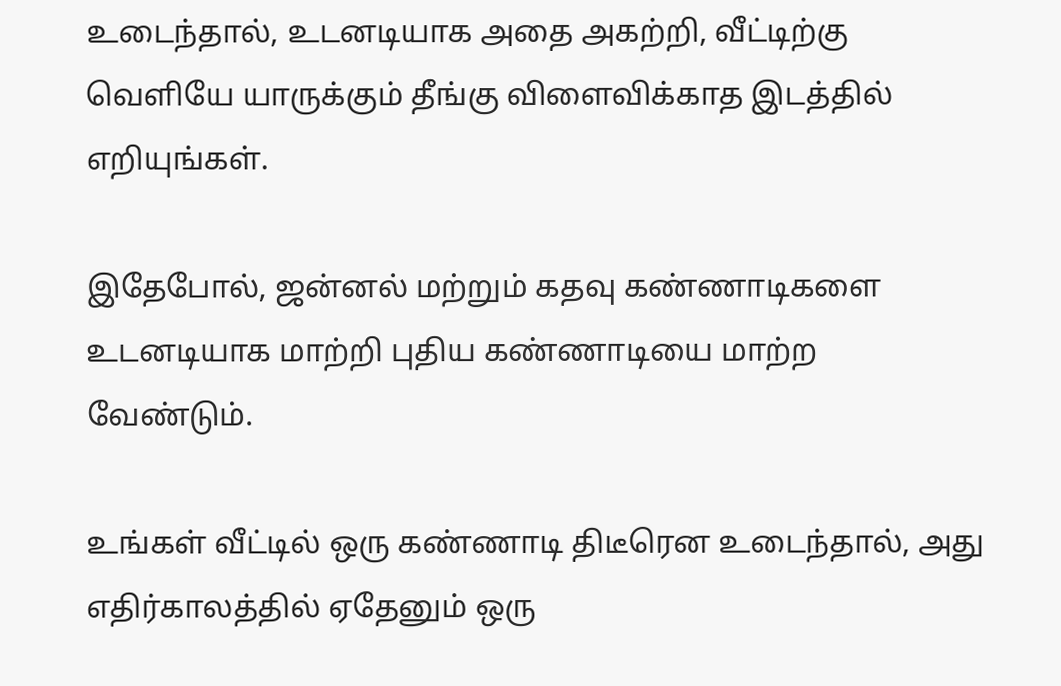உடைந்தால், உடனடியாக அதை அகற்றி, வீட்டிற்கு வெளியே யாருக்கும் தீங்கு விளைவிக்காத இடத்தில் எறியுங்கள்.

இதேபோல், ஜன்னல் மற்றும் கதவு கண்ணாடிகளை உடனடியாக மாற்றி புதிய கண்ணாடியை மாற்ற வேண்டும்.

உங்கள் வீட்டில் ஒரு கண்ணாடி திடீரென உடைந்தால், அது எதிர்காலத்தில் ஏதேனும் ஒரு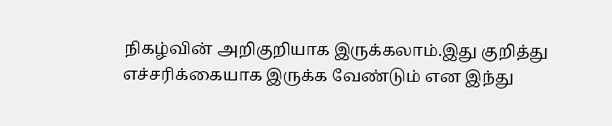நிகழ்வின் அறிகுறியாக இருக்கலாம்.இது குறித்து எச்சரிக்கையாக இருக்க வேண்டும் என இந்து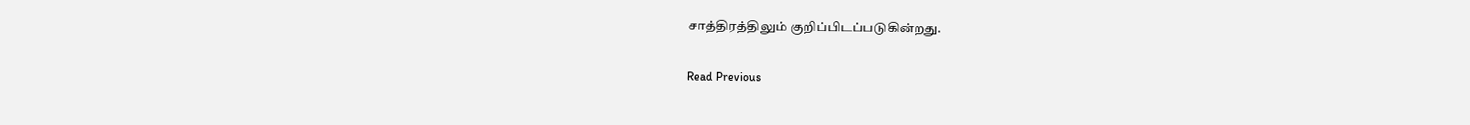சாத்திரத்திலும் குறிப்பிடப்படுகின்றது.

Read Previous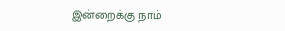இன்றைக்கு நாம்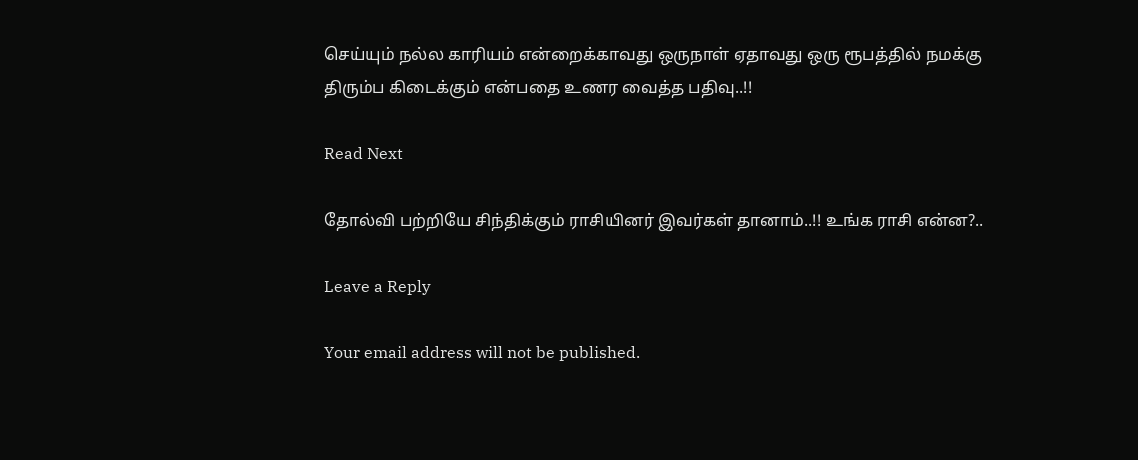செய்யும் நல்ல காரியம் என்றைக்காவது ஒருநாள் ஏதாவது ஒரு ரூபத்தில் நமக்கு திரும்ப கிடைக்கும் என்பதை உணர வைத்த பதிவு..!!

Read Next

தோல்வி பற்றியே சிந்திக்கும் ராசியினர் இவர்கள் தானாம்..!! உங்க ராசி என்ன?..

Leave a Reply

Your email address will not be published.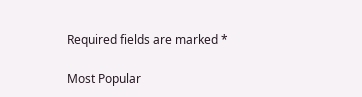Required fields are marked *

Most Popular